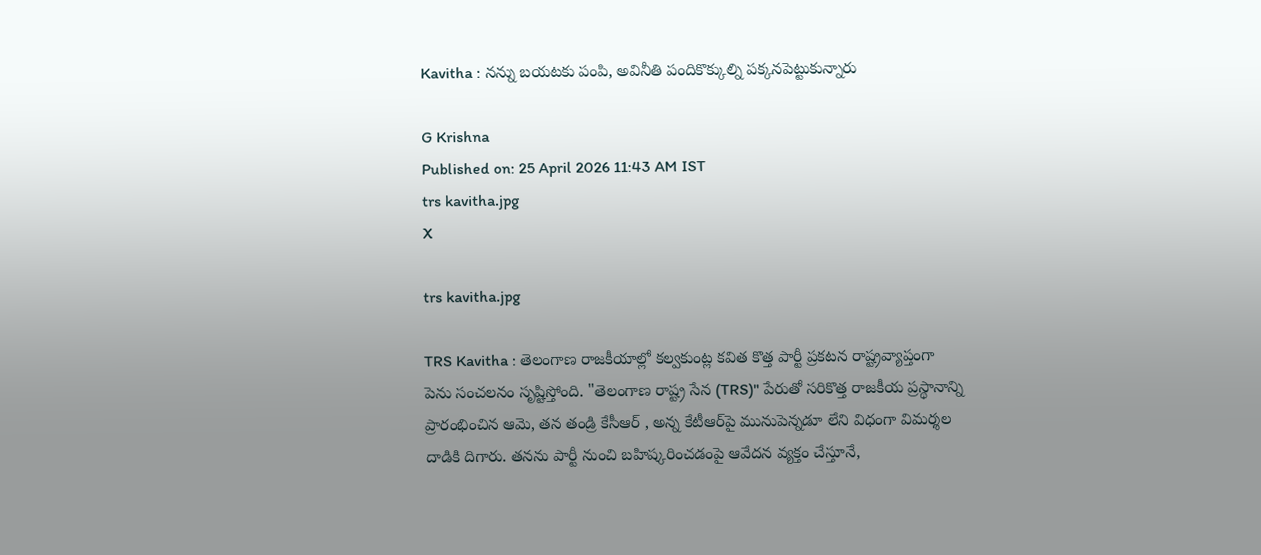Kavitha : నన్ను బయటకు పంపి, అవినీతి పందికొక్కుల్ని పక్కనపెట్టుకున్నారు

G Krishna
Published on: 25 April 2026 11:43 AM IST
trs kavitha.jpg
X

trs kavitha.jpg

TRS Kavitha : తెలంగాణ రాజకీయాల్లో కల్వకుంట్ల కవిత కొత్త పార్టీ ప్రకటన రాష్ట్రవ్యాప్తంగా పెను సంచలనం సృష్టిస్తోంది. "తెలంగాణ రాష్ట్ర సేన (TRS)" పేరుతో సరికొత్త రాజకీయ ప్రస్థానాన్ని ప్రారంభించిన ఆమె, తన తండ్రి కేసీఆర్ , అన్న కేటీఆర్‌పై మునుపెన్నడూ లేని విధంగా విమర్శల దాడికి దిగారు. తనను పార్టీ నుంచి బహిష్కరించడంపై ఆవేదన వ్యక్తం చేస్తూనే,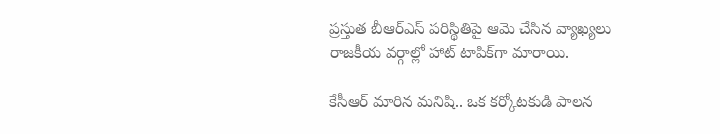ప్రస్తుత బీఆర్ఎస్ పరిస్థితిపై ఆమె చేసిన వ్యాఖ్యలు రాజకీయ వర్గాల్లో హాట్ టాపిక్‌గా మారాయి.

కేసీఆర్ మారిన మనిషి.. ఒక కర్కోటకుడి పాలన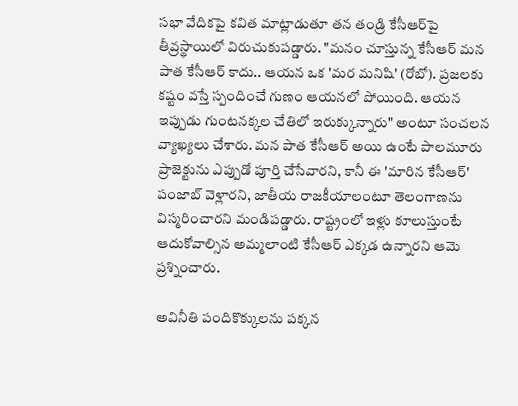సభా వేదికపై కవిత మాట్లాడుతూ తన తండ్రి కేసీఆర్‌పై తీవ్రస్థాయిలో విరుచుకుపడ్డారు. "మనం చూస్తున్న కేసీఆర్ మన పాత కేసీఆర్ కాదు.. ఆయన ఒక 'మర మనిషి' (రోబో). ప్రజలకు కష్టం వస్తే స్పందించే గుణం ఆయనలో పోయింది. ఆయన ఇప్పుడు గుంటనక్కల చేతిలో ఇరుక్కున్నారు" అంటూ సంచలన వ్యాఖ్యలు చేశారు. మన పాత కేసీఆర్ అయి ఉంటే పాలమూరు ప్రాజెక్టును ఎప్పుడో పూర్తి చేసేవారని, కానీ ఈ 'మారిన కేసీఆర్' పంజాబ్ వెళ్లారని, జాతీయ రాజకీయాలంటూ తెలంగాణను విస్మరించారని మండిపడ్డారు. రాష్ట్రంలో ఇళ్లు కూలుస్తుంటే ఆదుకోవాల్సిన అమ్మలాంటి కేసీఆర్ ఎక్కడ ఉన్నారని ఆమె ప్రశ్నించారు.

అవినీతి పందికొక్కులను పక్కన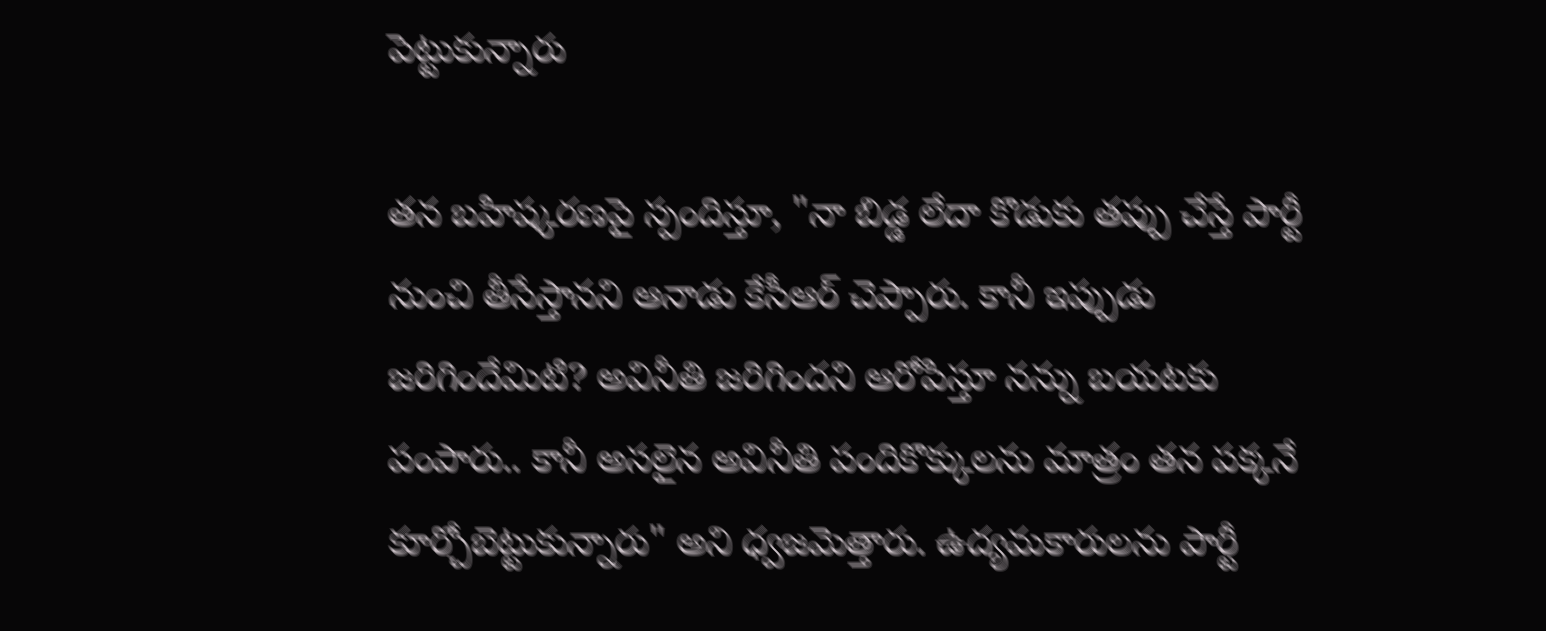పెట్టుకున్నారు

తన బహిష్కరణపై స్పందిస్తూ, "నా బిడ్డ లేదా కొడుకు తప్పు చేస్తే పార్టీ నుంచి తీసేస్తానని ఆనాడు కేసీఆర్ చెప్పారు. కానీ ఇప్పుడు జరిగిందేమిటి? అవినీతి జరిగిందని ఆరోపిస్తూ నన్ను బయటకు పంపారు.. కానీ అసలైన అవినీతి పందికొక్కులను మాత్రం తన పక్కనే కూర్చోబెట్టుకున్నారు" అని ధ్వజమెత్తారు. ఉద్యమకారులను పార్టీ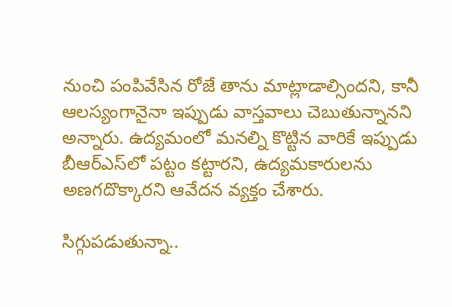నుంచి పంపివేసిన రోజే తాను మాట్లాడాల్సిందని, కానీ ఆలస్యంగానైనా ఇప్పుడు వాస్తవాలు చెబుతున్నానని అన్నారు. ఉద్యమంలో మనల్ని కొట్టిన వారికే ఇప్పుడు బీఆర్ఎస్‌లో పట్టం కట్టారని, ఉద్యమకారులను అణగదొక్కారని ఆవేదన వ్యక్తం చేశారు.

సిగ్గుపడుతున్నా..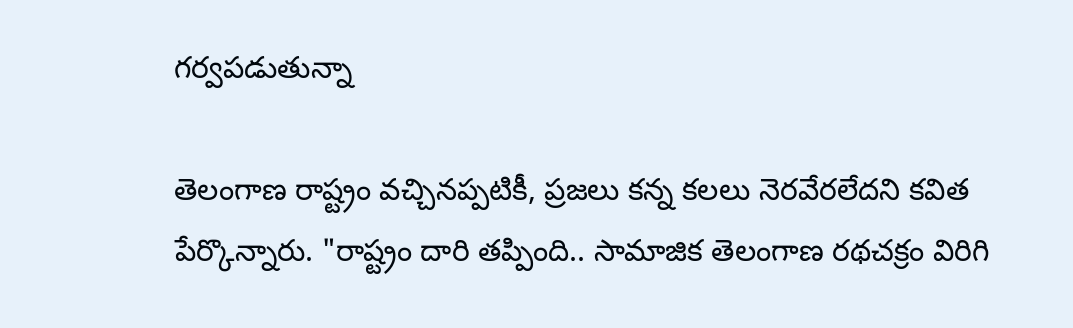గర్వపడుతున్నా

తెలంగాణ రాష్ట్రం వచ్చినప్పటికీ, ప్రజలు కన్న కలలు నెరవేరలేదని కవిత పేర్కొన్నారు. "రాష్ట్రం దారి తప్పింది.. సామాజిక తెలంగాణ రథచక్రం విరిగి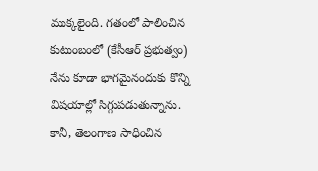ముక్కలైంది. గతంలో పాలించిన కుటుంబంలో (కేసీఆర్ ప్రభుత్వం) నేను కూడా భాగమైనందుకు కొన్ని విషయాల్లో సిగ్గుపడుతున్నాను. కానీ, తెలంగాణ సాధించిన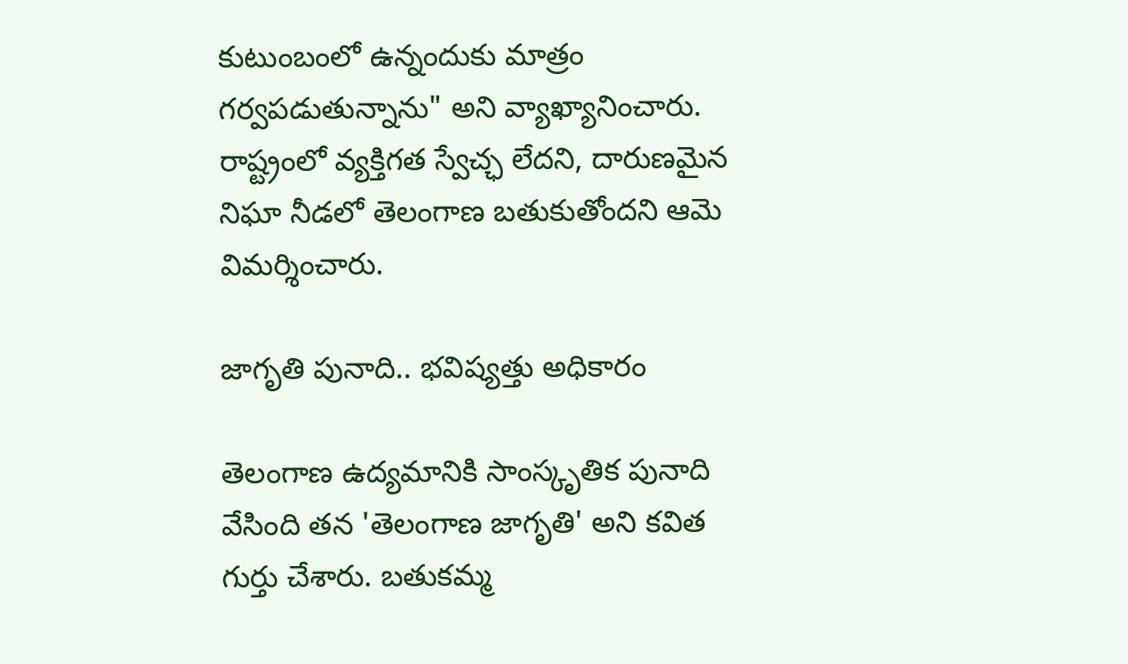కుటుంబంలో ఉన్నందుకు మాత్రం గర్వపడుతున్నాను" అని వ్యాఖ్యానించారు. రాష్ట్రంలో వ్యక్తిగత స్వేచ్ఛ లేదని, దారుణమైన నిఘా నీడలో తెలంగాణ బతుకుతోందని ఆమె విమర్శించారు.

జాగృతి పునాది.. భవిష్యత్తు అధికారం

తెలంగాణ ఉద్యమానికి సాంస్కృతిక పునాది వేసింది తన 'తెలంగాణ జాగృతి' అని కవిత గుర్తు చేశారు. బతుకమ్మ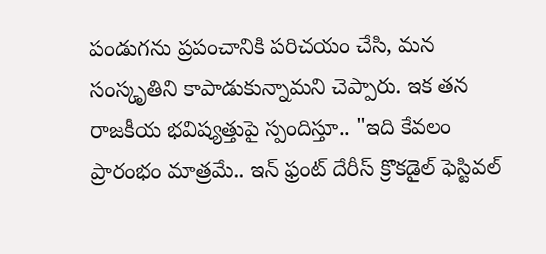పండుగను ప్రపంచానికి పరిచయం చేసి, మన సంస్కృతిని కాపాడుకున్నామని చెప్పారు. ఇక తన రాజకీయ భవిష్యత్తుపై స్పందిస్తూ.. "ఇది కేవలం ప్రారంభం మాత్రమే.. ఇన్ ఫ్రంట్ దేరీస్ క్రొకడైల్ ఫెస్టివల్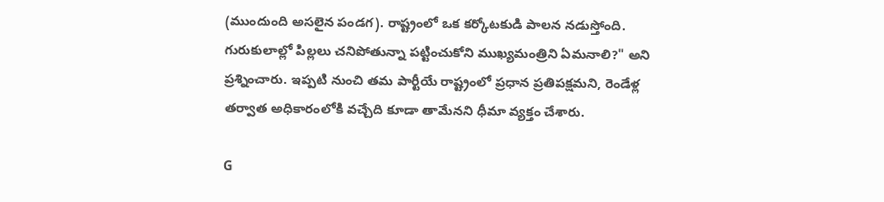(ముందుంది అసలైన పండగ). రాష్ట్రంలో ఒక కర్కోటకుడి పాలన నడుస్తోంది. గురుకులాల్లో పిల్లలు చనిపోతున్నా పట్టించుకోని ముఖ్యమంత్రిని ఏమనాలి?" అని ప్రశ్నించారు. ఇప్పటి నుంచి తమ పార్టీయే రాష్ట్రంలో ప్రధాన ప్రతిపక్షమని, రెండేళ్ల తర్వాత అధికారంలోకి వచ్చేది కూడా తామేనని ధీమా వ్యక్తం చేశారు.

G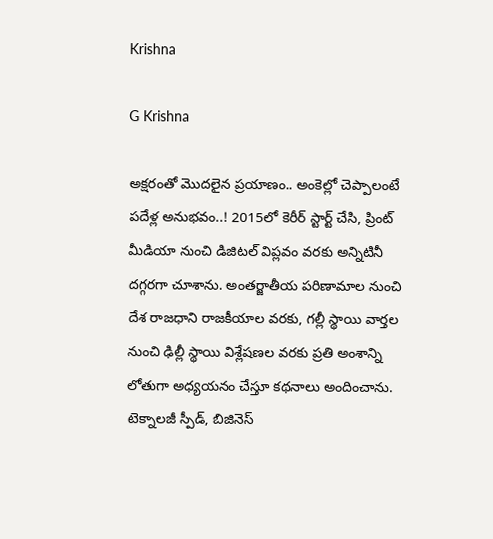Krishna

G Krishna

అక్షరంతో మొదలైన ప్రయాణం.. అంకెల్లో చెప్పాలంటే పదేళ్ల అనుభవం..! 2015లో కెరీర్ స్టార్ట్ చేసి, ప్రింట్ మీడియా నుంచి డిజిటల్ విప్లవం వరకు అన్నిటినీ దగ్గరగా చూశాను. అంతర్జాతీయ పరిణామాల నుంచి దేశ రాజధాని రాజకీయాల వరకు, గల్లీ స్థాయి వార్తల నుంచి ఢిల్లీ స్థాయి విశ్లేషణల వరకు ప్రతి అంశాన్ని లోతుగా అధ్యయనం చేస్తూ కథనాలు అందించాను. టెక్నాలజీ స్పీడ్, బిజినెస్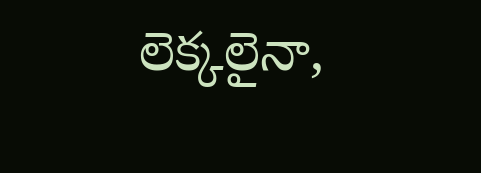లెక్కలైనా,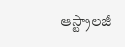ఆస్ట్రాలజీ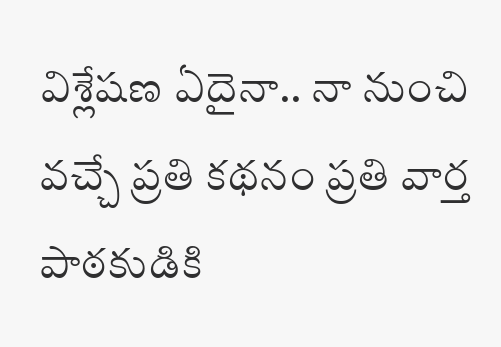విశ్లేషణ ఏదైనా.. నా నుంచి వచ్చే ప్రతి కథనం ప్రతి వార్త పాఠకుడికి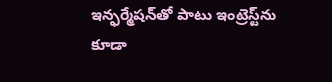ఇన్ఫర్మేషన్‌తో పాటు ఇంట్రెస్ట్‌ను కూడా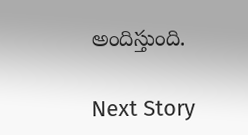అందిస్తుంది.

Next Story